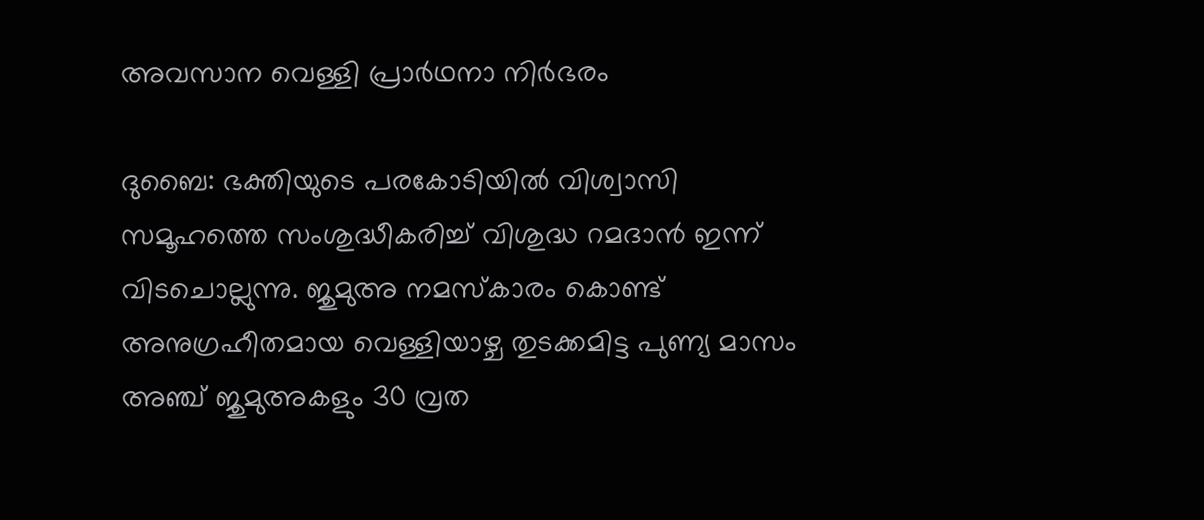അവസാന വെള്ളി പ്രാര്‍ഥനാ നിര്‍ഭരം

ദുബൈ: ഭക്തിയുടെ പരകോടിയില്‍ വിശ്വാസി സമൂഹത്തെ സംശുദ്ധീകരിച്ച് വിശുദ്ധ റമദാന്‍ ഇന്ന് വിടചൊല്ലുന്നു. ജുമുഅ നമസ്കാരം കൊണ്ട് അനുഗ്രഹീതമായ വെള്ളിയാഴ്ച തുടക്കമിട്ട പുണ്യ മാസം അഞ്ച് ജുമുഅകളും 30 വ്രത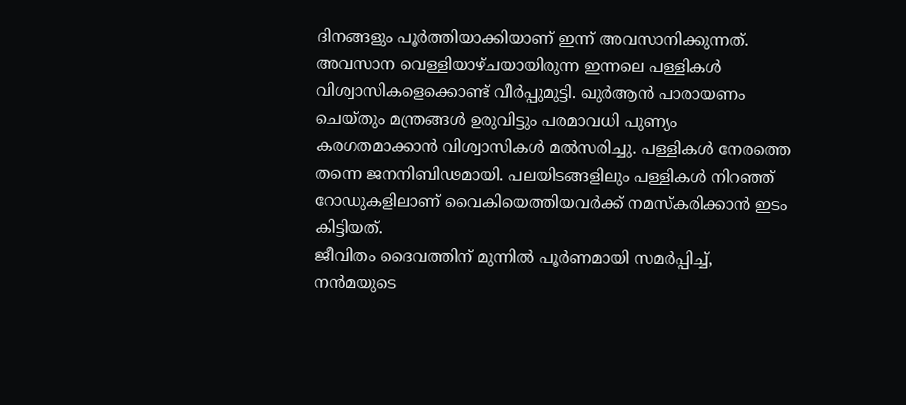ദിനങ്ങളും പൂര്‍ത്തിയാക്കിയാണ് ഇന്ന് അവസാനിക്കുന്നത്. അവസാന വെള്ളിയാഴ്ചയായിരുന്ന ഇന്നലെ പള്ളികള്‍ വിശ്വാസികളെക്കൊണ്ട് വീര്‍പ്പുമുട്ടി. ഖുര്‍ആന്‍ പാരായണം ചെയ്തും മന്ത്രങ്ങള്‍ ഉരുവിട്ടും പരമാവധി പുണ്യം കരഗതമാക്കാന്‍ വിശ്വാസികള്‍ മല്‍സരിച്ചു. പള്ളികള്‍ നേരത്തെ തന്നെ ജനനിബിഢമായി. പലയിടങ്ങളിലും പള്ളികള്‍ നിറഞ്ഞ് റോഡുകളിലാണ് വൈകിയെത്തിയവര്‍ക്ക് നമസ്കരിക്കാന്‍ ഇടം കിട്ടിയത്.
ജീവിതം ദൈവത്തിന് മുന്നില്‍ പൂര്‍ണമായി സമര്‍പ്പിച്ച്, നന്‍മയുടെ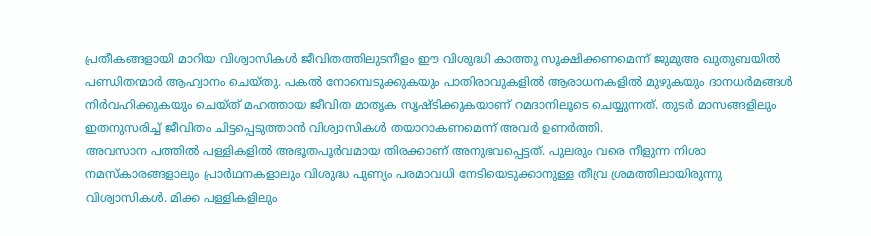പ്രതീകങ്ങളായി മാറിയ വിശ്വാസികള്‍ ജീവിതത്തിലുടനീളം ഈ വിശുദ്ധി കാത്തു സൂക്ഷിക്കണമെന്ന് ജുമുഅ ഖുതുബയില്‍ പണ്ഡിതന്മാര്‍ ആഹ്വാനം ചെയ്തു. പകല്‍ നോമ്പെടുക്കുകയും പാതിരാവുകളില്‍ ആരാധനകളില്‍ മുഴുകയും ദാനധര്‍മങ്ങള്‍ നിര്‍വഹിക്കുകയും ചെയ്ത് മഹത്തായ ജീവിത മാതൃക സൃഷ്ടിക്കുകയാണ് റമദാനിലൂടെ ചെയ്യുന്നത്. തുടര്‍ മാസങ്ങളിലും ഇതനുസരിച്ച് ജീവിതം ചിട്ടപ്പെടുത്താന്‍ വിശ്വാസികള്‍ തയാറാകണമെന്ന് അവര്‍ ഉണര്‍ത്തി.
അവസാന പത്തില്‍ പള്ളികളില്‍ അഭൂതപൂര്‍വമായ തിരക്കാണ് അനുഭവപ്പെട്ടത്. പുലരും വരെ നീളുന്ന നിശാ നമസ്കാരങ്ങളാലും പ്രാര്‍ഥനകളാലും വിശുദ്ധ പുണ്യം പരമാവധി നേടിയെടുക്കാനുള്ള തീവ്ര ശ്രമത്തിലായിരുന്നു വിശ്വാസികള്‍. മിക്ക പള്ളികളിലും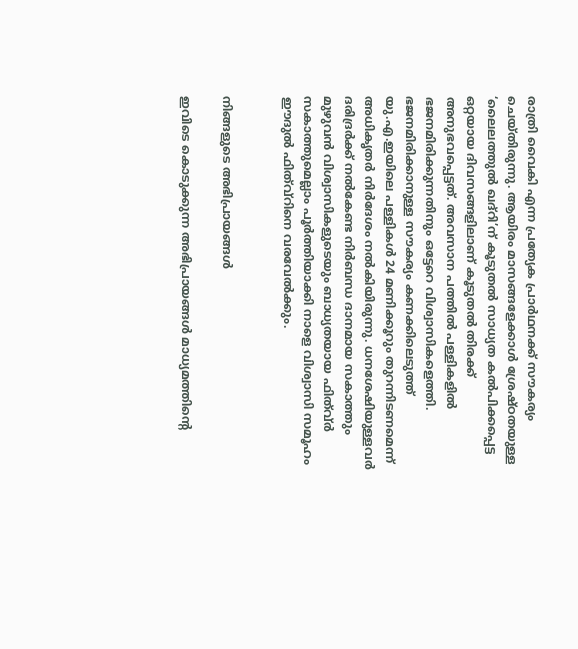രാത്രി വൈകി എന്ന പ്രത്യേക പ്രാര്‍ഥനക്ക് സൗകര്യം ചെയ്തിരുന്നു. ആയിരം മാസങ്ങളേക്കാള്‍ ശ്രേഷ്ഠതയുള്ള ‘ലൈലത്തുല്‍ ഖദ്റി’ന് കൂടുതല്‍ സാധ്യത കല്‍പിക്കപ്പെട്ട ഒറ്റയായ ദിവസങ്ങളിലാണ് കൂടുതല്‍ തിരക്ക് അനുഭവപ്പെട്ടത്. അവസാന പത്തില്‍ പള്ളികളില്‍ ഭജനമിരിക്കുന്നതിനും ഒട്ടേറെ വിശ്വാസികളെത്തി. ഭജനമിരിക്കാനുള്ള സൗകര്യം കണക്കിലെടുത്ത് യു.എ.ഇയിലെ പള്ളികള്‍ 24 മണിക്കൂറും തുറന്നിടണമെന്ന് അധികൃതര്‍ നിര്‍ദേശം നല്‍കിയിരുന്നു. ധനശേഷിയുള്ളവര്‍ ദരിദ്രര്‍ക്ക് നല്‍കേണ്ട നിര്‍ബന്ധ ദാനമായ സകാത്തും മുഴുവന്‍ വിശ്വാസികളുടെയും ബാധ്യതയായ ഫിത്വ്ര്‍ സകാത്തുമെല്ലാം പൂര്‍ത്തിയാക്കി നാളെ വിശ്വാസി സമൂഹം ഈദുല്‍ ഫിത്വ്റിനെ വരവേല്‍ക്കും.


നിങ്ങളുടെ അഭിപ്രായങ്ങള്‍

ഇവിടെ കൊടുക്കുന്ന അഭിപ്രായങ്ങള്‍ മാധ്യമത്തിന്റെ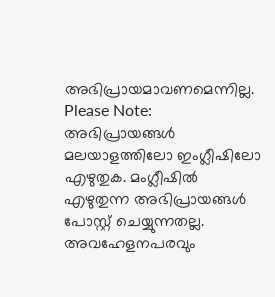അഭിപ്രായമാവണമെന്നില്ല.
Please Note:
അഭിപ്രായങ്ങള്‍ മലയാളത്തിലോ ഇംഗ്ലീഷിലോ എഴുതുക. മംഗ്ലീഷില്‍ എഴുതുന്ന അഭിപ്രായങ്ങള്‍ പോസ്റ്റ് ചെയ്യുന്നതല്ല. അവഹേളനപരവും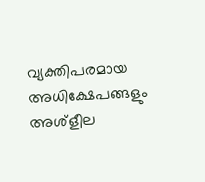വ്യക്തിപരമായ അധിക്ഷേപങ്ങളും അശ്ളീല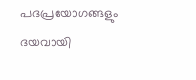പദപ്രയോഗങ്ങളും ദയവായി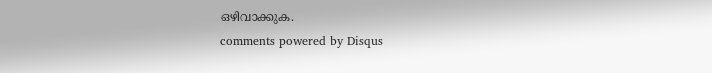ഒഴിവാക്കുക.
comments powered by Disqus